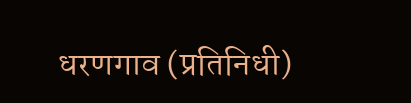धरणगाव (प्रतिनिधी)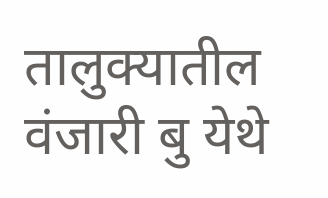तालुक्यातील वंजारी बु येथे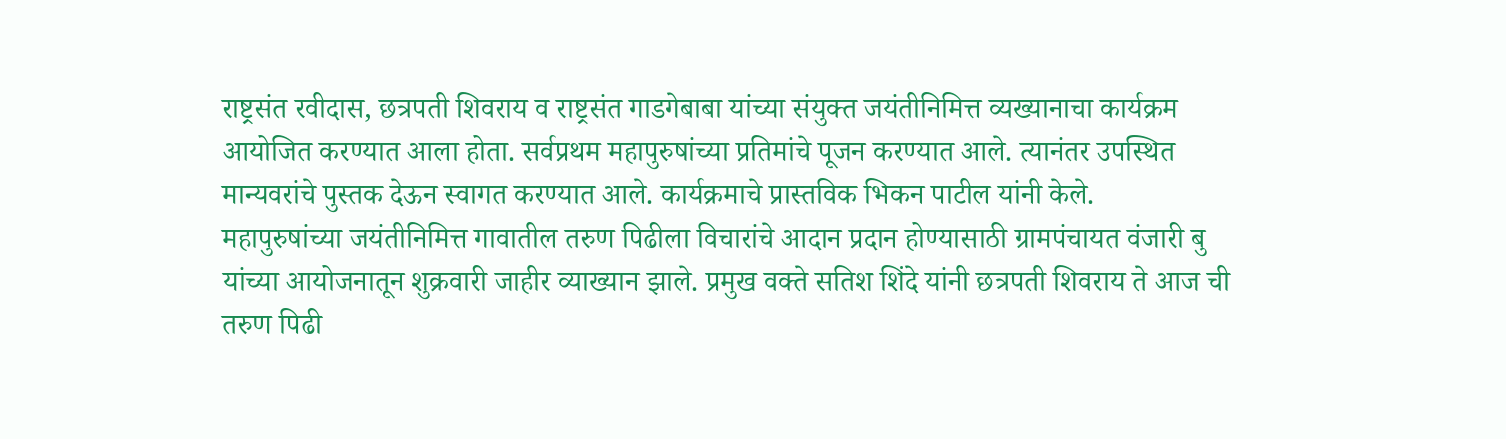राष्ट्रसंत रवीदास, छत्रपती शिवराय व राष्ट्रसंत गाडगेबाबा यांच्या संयुक्त जयंतीनिमित्त व्यख्यानाचा कार्यक्रम आयोजित करण्यात आला होता. सर्वप्रथम महापुरुषांच्या प्रतिमांचे पूजन करण्यात आले. त्यानंतर उपस्थित मान्यवरांचे पुस्तक देऊन स्वागत करण्यात आले. कार्यक्रमाचे प्रास्तविक भिकन पाटील यांनी केले.
महापुरुषांच्या जयंतीनिमित्त गावातील तरुण पिढीला विचारांचे आदान प्रदान होण्यासाठी ग्रामपंचायत वंजारी बु यांच्या आयोजनातून शुक्रवारी जाहीर व्याख्यान झाले. प्रमुख वक्ते सतिश शिंदे यांनी छत्रपती शिवराय ते आज ची तरुण पिढी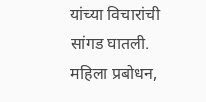यांच्या विचारांची सांगड घातली. महिला प्रबोधन,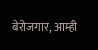बेरोजगार, आम्ही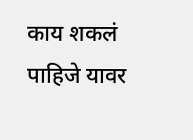काय शकलं पाहिजे यावर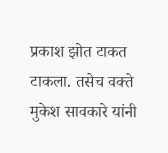प्रकाश झोत टाकत टाकला. तसेच वक्ते मुकेश सावकारे यांनी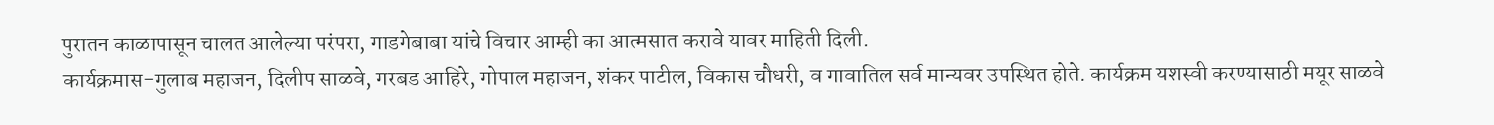पुरातन काळापासून चालत आलेल्या परंपरा, गाडगेबाबा यांचे विचार आम्ही का आत्मसात करावे यावर माहिती दिली.
कार्यक्रमास-गुलाब महाजन, दिलीप साळवे, गरबड आहिरे, गोपाल महाजन, शंकर पाटील, विकास चौधरी, व गावातिल सर्व मान्यवर उपस्थित होते. कार्यक्रम यशस्वी करण्यासाठी मयूर साळवे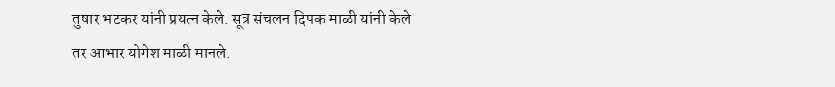तुषार भटकर यांनी प्रयत्न केले. सूत्र संचलन दिपक माळी यांनी केले तर आभार योगेश माळी मानले.